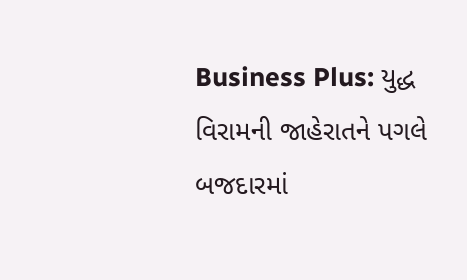Business Plus: યુદ્ધ વિરામની જાહેરાતને પગલે બજદારમાં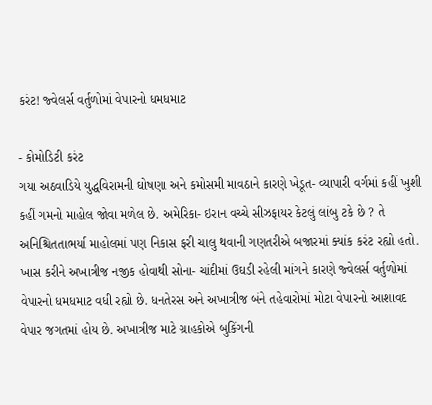કરંટ! જ્વેલર્સ વર્તુળોમાં વેપારનો ધમધમાટ

- કોમોડિટી કરંટ
ગયા અઠવાડિયે યુદ્ધવિરામની ઘોષણા અને કમોસમી માવઠાને કારણે ખેડૂત- વ્યાપારી વર્ગમાં કહીં ખુશી કહીં ગમનો માહોલ જોવા મળેલ છે. અમેરિકા- ઇરાન વચ્ચે સીઝફાયર કેટલું લાંબુ ટકે છે ? તે અનિશ્ચિતતાભર્યા માહોલમાં પણ નિકાસ ફરી ચાલુ થવાની ગણતરીએ બજારમાં ક્યાંક કરંટ રહ્યો હતો. ખાસ કરીને અખાત્રીજ નજીક હોવાથી સોના- ચાંદીમાં ઉઘડી રહેલી માંગને કારણે જ્વેલર્સ વર્તુળોમાં વેપારનો ધમધમાટ વધી રહ્યો છે. ધનતેરસ અને અખાત્રીજ બંને તહેવારોમાં મોટા વેપારનો આશાવદ વેપાર જગતમાં હોય છે. અખાત્રીજ માટે ગ્રાહકોએ બુકિંગની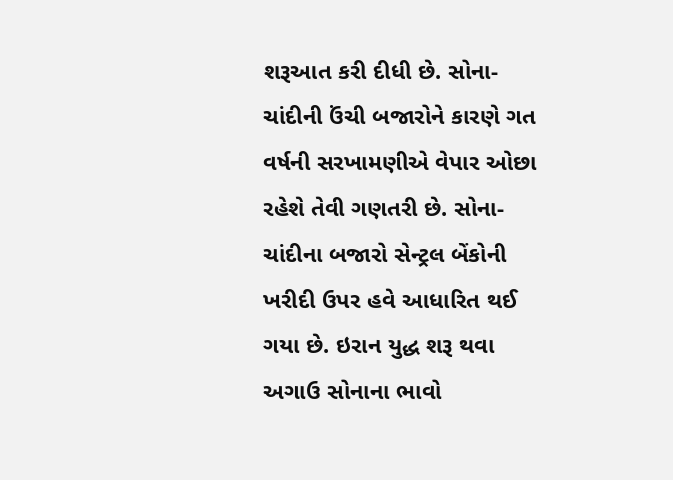શરૂઆત કરી દીધી છે. સોના-ચાંદીની ઉંચી બજારોને કારણે ગત વર્ષની સરખામણીએ વેપાર ઓછા રહેશે તેવી ગણતરી છે. સોના- ચાંદીના બજારો સેન્ટ્રલ બેંકોની ખરીદી ઉપર હવે આધારિત થઈ ગયા છે. ઇરાન યુદ્ધ શરૂ થવા અગાઉ સોનાના ભાવો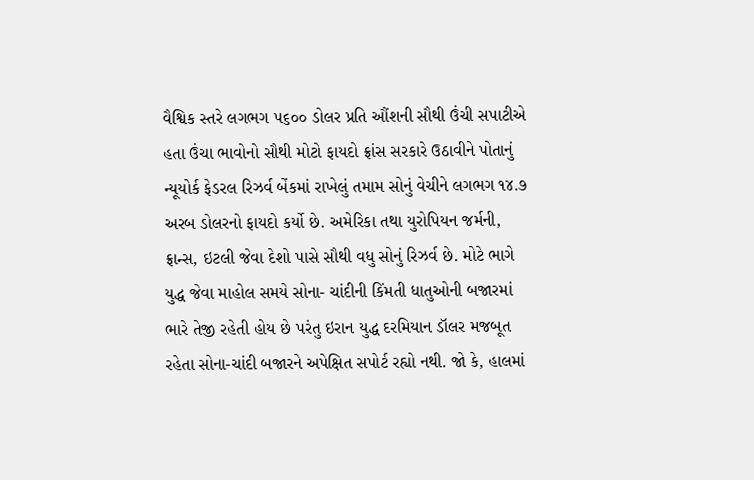વૈશ્વિક સ્તરે લગભગ ૫૬૦૦ ડોલર પ્રતિ ઔંશની સૌથી ઉંચી સપાટીએ હતા ઉંચા ભાવોનો સૌથી મોટો ફાયદો ફ્રાંસ સરકારે ઉઠાવીને પોતાનું ન્યૂયોર્ક ફેડરલ રિઝર્વ બેંકમાં રાખેલું તમામ સોનું વેચીને લગભગ ૧૪.૭ અરબ ડોલરનો ફાયદો કર્યો છે. અમેરિકા તથા યુરોપિયન જર્મની, ફ્રાન્સ, ઇટલી જેવા દેશો પાસે સૌથી વધુ સોનું રિઝર્વ છે. મોટે ભાગે યુદ્ધ જેવા માહોલ સમયે સોના- ચાંદીની કિંમતી ધાતુઓની બજારમાં ભારે તેજી રહેતી હોય છે પરંતુ ઇરાન યુદ્ધ દરમિયાન ડૉલર મજબૂત રહેતા સોના-ચાંદી બજારને અપેક્ષિત સપોર્ટ રહ્યો નથી. જો કે, હાલમાં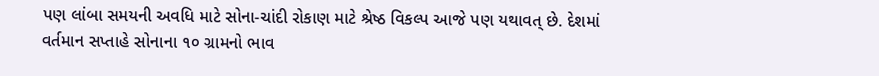પણ લાંબા સમયની અવધિ માટે સોના-ચાંદી રોકાણ માટે શ્રેષ્ઠ વિકલ્પ આજે પણ યથાવત્ છે. દેશમાં વર્તમાન સપ્તાહે સોનાના ૧૦ ગ્રામનો ભાવ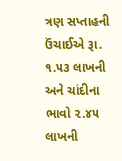ત્રણ સપ્તાહની ઉંચાઈએ રૂા. ૧.૫૩ લાખની અને ચાંદીના ભાવો ૨.૪૫ લાખની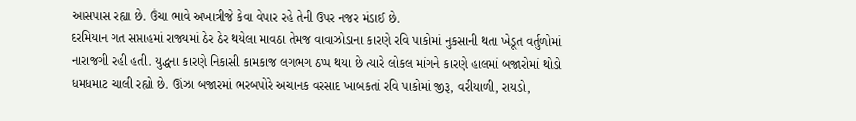આસપાસ રહ્યા છે. ઉંચા ભાવે અખાત્રીજે કેવા વેપાર રહે તેની ઉપર નજર મંડાઈ છે.
દરમિયાન ગત સપ્તાહમાં રાજ્યમાં ઠેર ઠેર થયેલા માવઠા તેમજ વાવાઝોડાના કારણે રવિ પાકોમાં નુકસાની થતા ખેડૂત વર્તુળોમાં નારાજગી રહી હતી. યુદ્ધના કારણે નિકાસી કામકાજ લગભગ ઠપ્પ થયા છે ત્યારે લોકલ માંગને કારણે હાલમાં બજારોમાં થોડો ધમધમાટ ચાલી રહ્યો છે. ઊંઝા બજારમાં ભરબપોરે અચાનક વરસાદ ખાબકતાં રવિ પાકોમાં જીરૂ, વરીયાળી, રાયડો,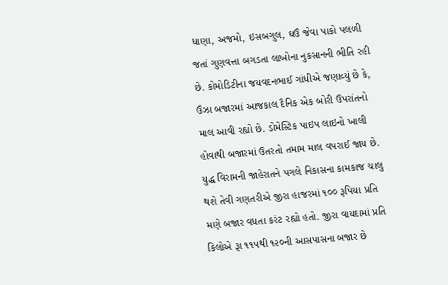ધાણા, અજમો, ઇસબગુલ, ઘઉં જેવા પાકો પલળી જતાં ગુણવત્તા બગડતા લાખોના નુકસાનની ભીતિ રહી છે. કોમોડિટીના જયવદનભાઈ ગાંધીએ જણાવ્યું છે કે, ઉંઝા બજારમાં આજકાલ દૈનિક એક બોરી ઉપરાંતનો માલ આવી રહ્યો છે. ડોમેસ્ટિક પાઇપ લાઇનો ખાલી હોવાથી બજારમાં ઉતરતો તમામ માલ વપરાઈ જાય છે. યુદ્ધ વિરામની જાહેરાતને પગલે નિકાસના કામકાજ ચાલુ થશે તેવી ગણતરીએ જીરા હાજરમાં ૧૦૦ રૂપિયા પ્રતિ મણે બજાર વધતા કરંટ રહ્યો હતો. જીરા વાયદામાં પ્રતિ કિલોએ રૂા ૧૧૫થી ૧૨૦ની આસપાસના બજાર છે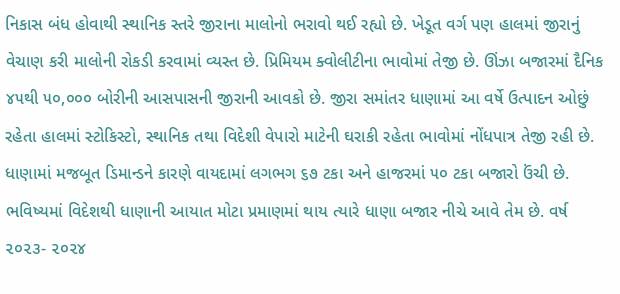નિકાસ બંધ હોવાથી સ્થાનિક સ્તરે જીરાના માલોનો ભરાવો થઈ રહ્યો છે. ખેડૂત વર્ગ પણ હાલમાં જીરાનું વેચાણ કરી માલોની રોકડી કરવામાં વ્યસ્ત છે. પ્રિમિયમ ક્વોલીટીના ભાવોમાં તેજી છે. ઊંઝા બજારમાં દૈનિક ૪૫થી ૫૦,૦૦૦ બોરીની આસપાસની જીરાની આવકો છે. જીરા સમાંતર ધાણામાં આ વર્ષે ઉત્પાદન ઓછું રહેતા હાલમાં સ્ટોકિસ્ટો, સ્થાનિક તથા વિદેશી વેપારો માટેની ઘરાકી રહેતા ભાવોમાં નોંધપાત્ર તેજી રહી છે. ધાણામાં મજબૂત ડિમાન્ડને કારણે વાયદામાં લગભગ ૬૭ ટકા અને હાજરમાં ૫૦ ટકા બજારો ઉંચી છે. ભવિષ્યમાં વિદેશથી ધાણાની આયાત મોટા પ્રમાણમાં થાય ત્યારે ધાણા બજાર નીચે આવે તેમ છે. વર્ષ ૨૦૨૩- ૨૦૨૪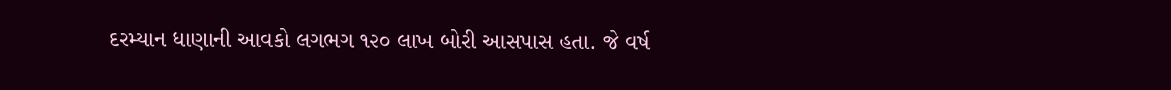દરમ્યાન ધાણાની આવકો લગભગ ૧૨૦ લાખ બોરી આસપાસ હતા. જે વર્ષ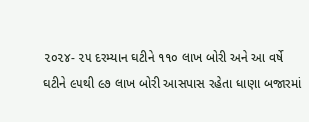૨૦૨૪- ૨૫ દરમ્યાન ઘટીને ૧૧૦ લાખ બોરી અને આ વર્ષે ઘટીને ૯૫થી ૯૭ લાખ બોરી આસપાસ રહેતા ધાણા બજારમાં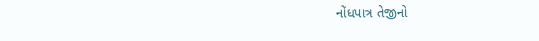નોંધપાત્ર તેજીનો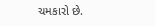ચમકારો છે.